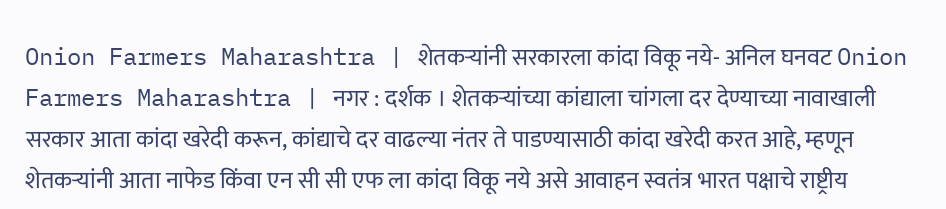Onion Farmers Maharashtra | शेतकऱ्यांनी सरकारला कांदा विकू नये- अनिल घनवट Onion Farmers Maharashtra | नगर : दर्शक । शेतकऱ्यांच्या कांद्याला चांगला दर देण्याच्या नावाखाली सरकार आता कांदा खरेदी करून, कांद्याचे दर वाढल्या नंतर ते पाडण्यासाठी कांदा खरेदी करत आहे, म्हणून शेतकऱ्यांनी आता नाफेड किंवा एन सी सी एफ ला कांदा विकू नये असे आवाहन स्वतंत्र भारत पक्षाचे राष्ट्रीय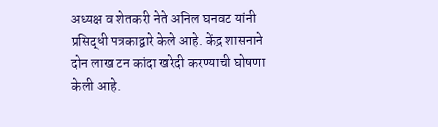अध्यक्ष व शेतकरी नेते अनिल घनवट यांनी प्रसिद्धी पत्रकाद्वारे केले आहे. केंद्र शासनाने दोन लाख टन कांदा खरेदी करण्याची घोषणा केली आहे.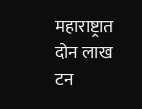महाराष्ट्रात दोन लाख टन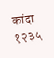कांदा १२३५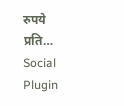रुपये प्रति…
Social Plugin